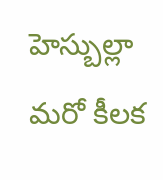హెస్బుల్లా మరో కీలక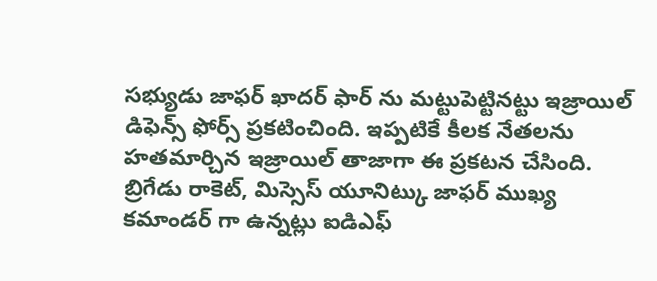సభ్యుడు జాఫర్ ఖాదర్ ఫార్ ను మట్టుపెట్టినట్టు ఇజ్రాయిల్ డిఫెన్స్ ఫోర్స్ ప్రకటించింది. ఇప్పటికే కీలక నేతలను హతమార్చిన ఇజ్రాయిల్ తాజాగా ఈ ప్రకటన చేసింది. బ్రిగేడు రాకెట్, మిస్సెస్ యూనిట్కు జాఫర్ ముఖ్య కమాండర్ గా ఉన్నట్లు ఐడిఎఫ్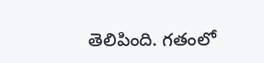తెలిపింది. గతంలో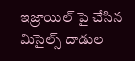ఇజ్రాయిల్ పై చేసిన మిసైల్స్ దాడుల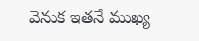వెనుక ఇతనే ముఖ్య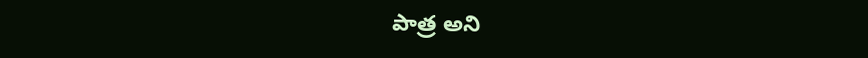పాత్ర అని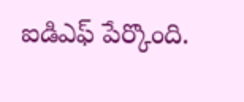ఐడిఎఫ్ పేర్కొంది.